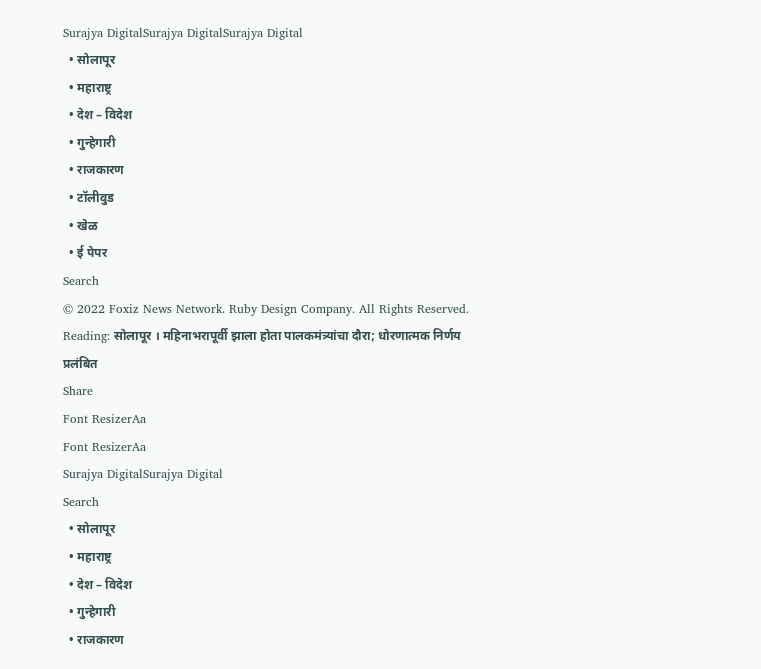Surajya DigitalSurajya DigitalSurajya Digital
  • सोलापूर
  • महाराष्ट्र
  • देश – विदेश
  • गुन्हेगारी
  • राजकारण
  • टॉलीवुड
  • खेळ
  • ई पेपर
Search
© 2022 Foxiz News Network. Ruby Design Company. All Rights Reserved.
Reading: सोलापूर । महिनाभरापूर्वी झाला होता पालकमंत्र्यांचा दौरा; धोरणात्मक निर्णय प्रलंबित
Share
Font ResizerAa
Font ResizerAa
Surajya DigitalSurajya Digital
Search
  • सोलापूर
  • महाराष्ट्र
  • देश – विदेश
  • गुन्हेगारी
  • राजकारण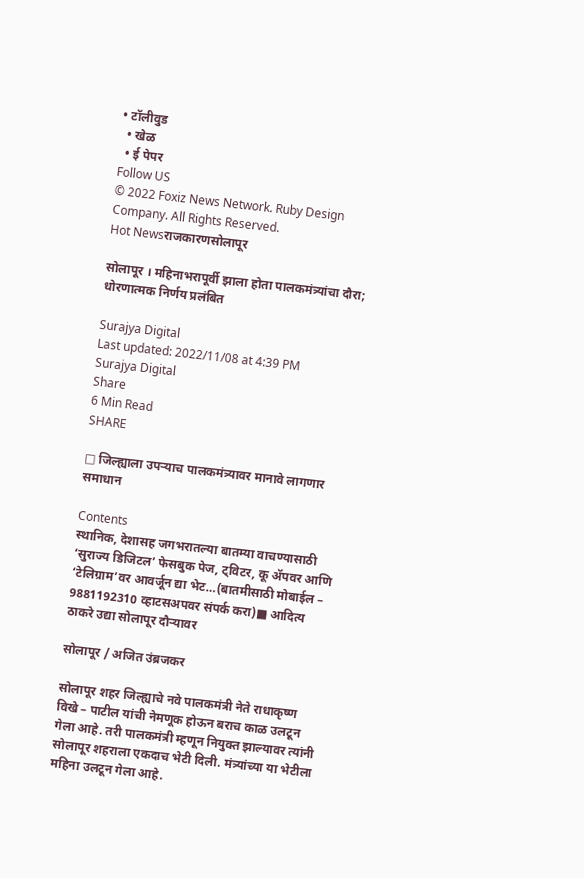• टॉलीवुड
  • खेळ
  • ई पेपर
Follow US
© 2022 Foxiz News Network. Ruby Design Company. All Rights Reserved.
Hot Newsराजकारणसोलापूर

सोलापूर । महिनाभरापूर्वी झाला होता पालकमंत्र्यांचा दौरा; धोरणात्मक निर्णय प्रलंबित

Surajya Digital
Last updated: 2022/11/08 at 4:39 PM
Surajya Digital
Share
6 Min Read
SHARE

□ जिल्ह्याला उपऱ्याच पालकमंत्र्यावर मानावे लागणार समाधान

Contents
स्थानिक, देशासह जगभरातल्या बातम्या वाचण्यासाठी ‘सुराज्य डिजिटल’ फेसबुक पेज, ट्विटर, कू ॲपवर आणि ‘टेलिग्राम’वर आवर्जून द्या भेट…(बातमीसाठी मोबाईल – 9881192310 व्हाटसअपवर संपर्क करा)■ आदित्य ठाकरे उद्या सोलापूर दौऱ्यावर

सोलापूर / अजित उंब्रजकर

सोलापूर शहर जिल्ह्याचे नवे पालकमंत्री नेते राधाकृष्ण विखे – पाटील यांची नेमणूक होऊन बराच काळ उलटून गेला आहे. तरी पालकमंत्री म्हणून नियुक्त झाल्यावर त्यांनी सोलापूर शहराला एकदाच भेटी दिली. मंत्र्यांच्या या भेटीला महिना उलटून गेला आहे.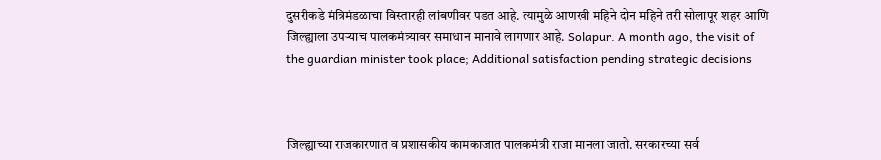दुसरीकडे मंत्रिमंडळाचा विस्तारही लांबणीवर पडत आहे. त्यामुळे आणखी महिने दोन महिने तरी सोलापूर शहर आणि जिल्ह्याला उपऱ्याच पालकमंत्र्यावर समाधान मानावे लागणार आहे. Solapur. A month ago, the visit of the guardian minister took place; Additional satisfaction pending strategic decisions



जिल्ह्याच्या राजकारणात व प्रशासकीय कामकाजात पालकमंत्री राजा मानला जातो. सरकारच्या सर्व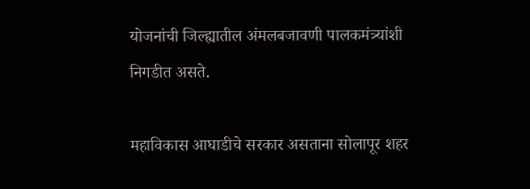योजनांची जिल्ह्यातील अंमलबजावणी पालकमंत्र्यांशी निगडीत असते.

महाविकास आघाडीचे सरकार असताना सोलापूर शहर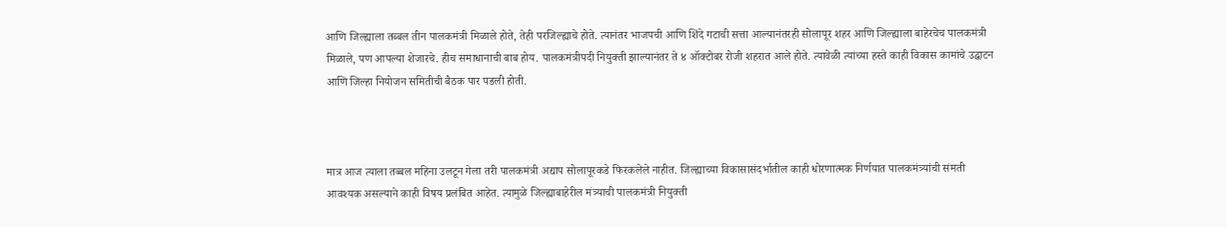आणि जिल्ह्याला तब्बल तीन पालकमंत्री मिळाले होते, तेही परजिल्ह्याचे होते. त्यानंतर भाजपची आणि शिंदे गटाची सत्ता आल्यानंतरही सोलापूर शहर आणि जिल्ह्याला बाहेरचेच पालकमंत्री मिळाले, पण आपल्या शेजारचे. हीच समाधानाची बाब होय. पालकमंत्रीपदी नियुक्ती झाल्यानंतर ते ४ ऑक्टोबर रोजी शहरात आले होते. त्यावेळी त्यांच्या हस्ते काही विकास कामांचे उद्घाटन आणि जिल्हा नियोजन समितीची बैठक पार पडली होती.



मात्र आज त्याला तब्बल महिना उलटून गेला तरी पालकमंत्री अद्याप सोलापूरकडे फिरकलेले नाहीत. जिल्ह्याच्या विकासासंदर्भातील काही धोरणात्मक निर्णयात पालकमंत्र्यांची संमती आवश्यक असल्याने काही विषय प्रलंबित आहेत. त्यामुळे जिल्ह्याबाहेरील मंत्र्याची पालकमंत्री नियुक्ती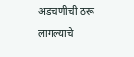अडचणीची ठरू लागल्याचे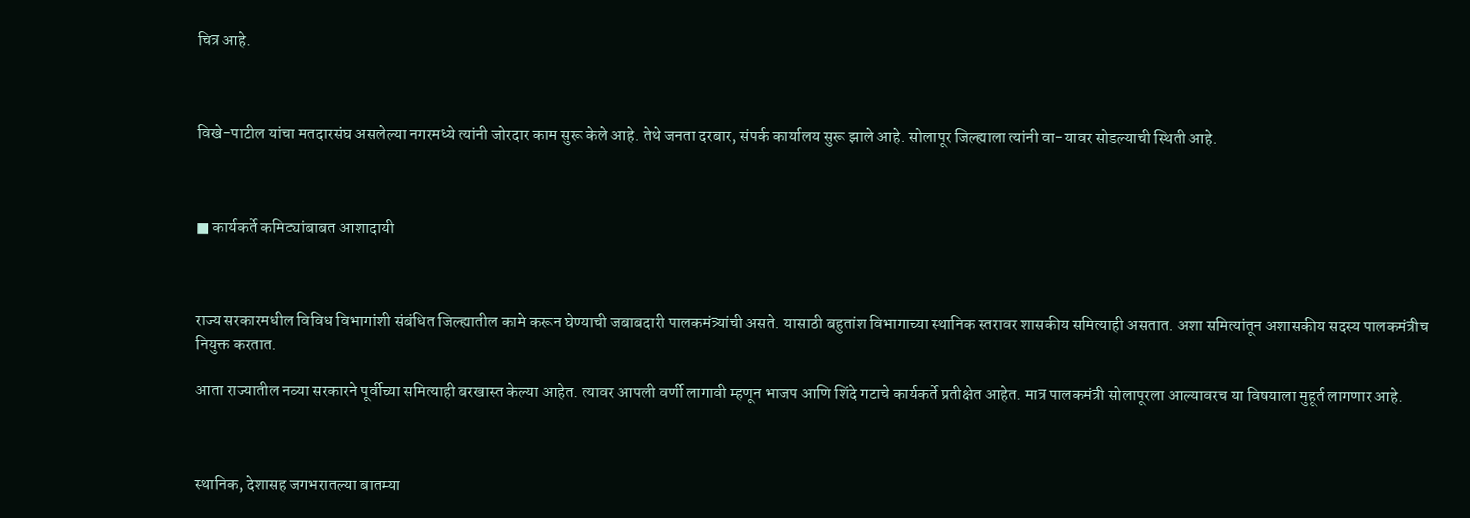चित्र आहे.



विखे-पाटील यांचा मतदारसंघ असलेल्या नगरमध्ये त्यांनी जोरदार काम सुरू केले आहे. तेथे जनता दरबार, संपर्क कार्यालय सुरू झाले आहे. सोलापूर जिल्ह्याला त्यांनी वा-यावर सोडल्याची स्थिती आहे.



■ कार्यकर्ते कमिट्यांबाबत आशादायी



राज्य सरकारमधील विविध विभागांशी संबंधित जिल्ह्यातील कामे करून घेण्याची जबाबदारी पालकमंत्र्यांची असते. यासाठी बहुतांश विभागाच्या स्थानिक स्तरावर शासकीय समित्याही असतात. अशा समित्यांतून अशासकीय सदस्य पालकमंत्रीच नियुक्त करतात.

आता राज्यातील नव्या सरकारने पूर्वीच्या समित्याही बरखास्त केल्या आहेत. त्यावर आपली वर्णी लागावी म्हणून भाजप आणि शिंदे गटाचे कार्यकर्ते प्रतीक्षेत आहेत. मात्र पालकमंत्री सोलापूरला आल्यावरच या विषयाला मुहूर्त लागणार आहे.



स्थानिक, देशासह जगभरातल्या बातम्या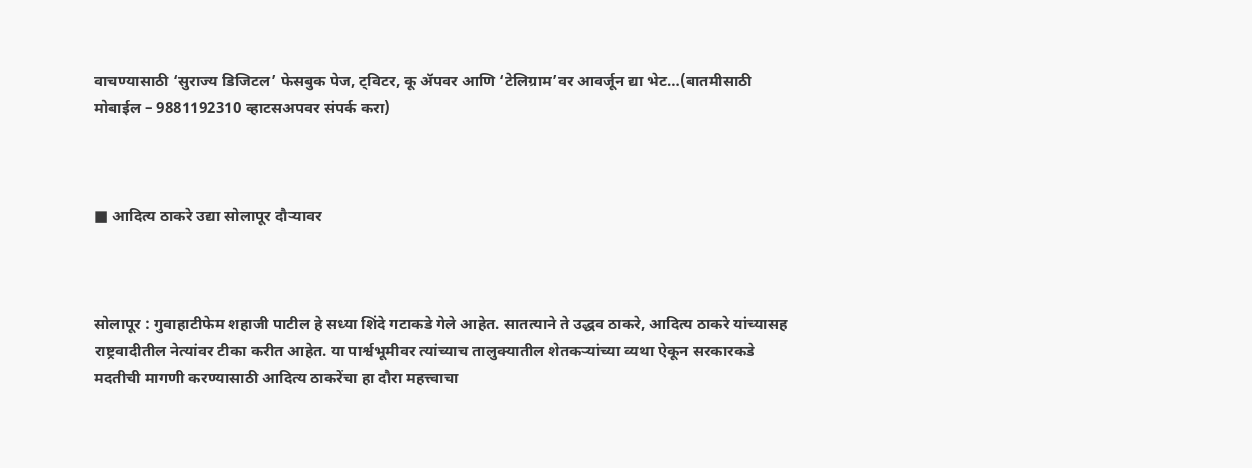वाचण्यासाठी ‘सुराज्य डिजिटल’ फेसबुक पेज, ट्विटर, कू ॲपवर आणि ‘टेलिग्राम’वर आवर्जून द्या भेट…(बातमीसाठी मोबाईल – 9881192310 व्हाटसअपवर संपर्क करा)



■ आदित्य ठाकरे उद्या सोलापूर दौऱ्यावर



सोलापूर : गुवाहाटीफेम शहाजी पाटील हे सध्या शिंदे गटाकडे गेले आहेत. सातत्याने ते उद्धव ठाकरे, आदित्य ठाकरे यांच्यासह राष्ट्रवादीतील नेत्यांवर टीका करीत आहेत. या पार्श्वभूमीवर त्यांच्याच तालुक्यातील शेतकऱ्यांच्या व्यथा ऐकून सरकारकडे मदतीची मागणी करण्यासाठी आदित्य ठाकरेंचा हा दौरा महत्त्वाचा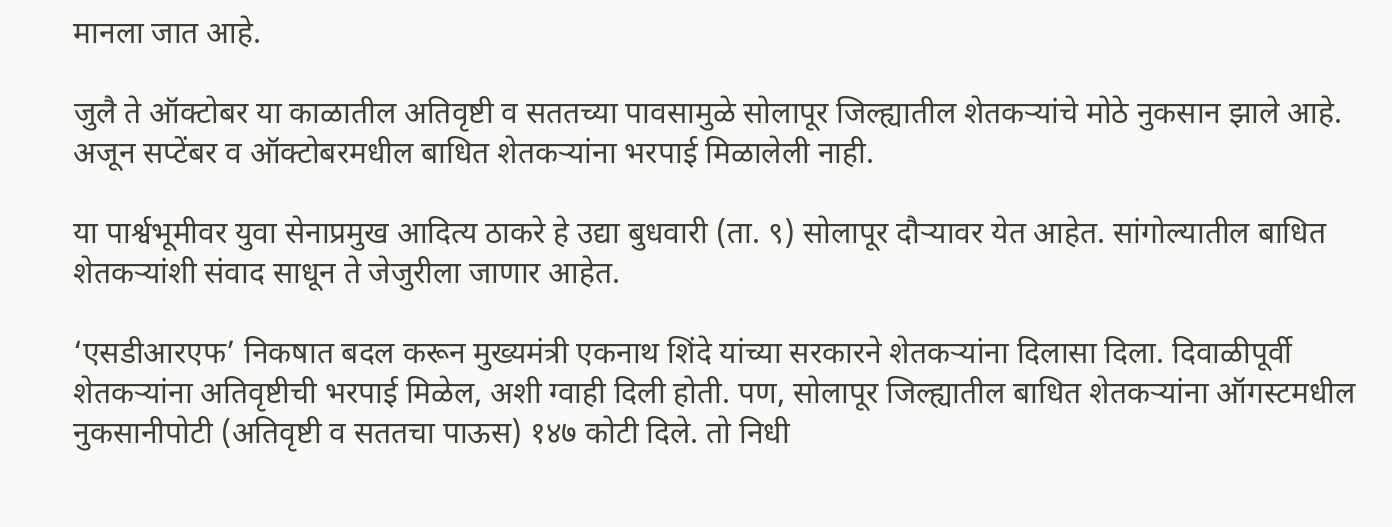मानला जात आहे.

जुलै ते ऑक्टोबर या काळातील अतिवृष्टी व सततच्या पावसामुळे सोलापूर जिल्ह्यातील शेतकऱ्यांचे मोठे नुकसान झाले आहे. अजून सप्टेंबर व ऑक्टोबरमधील बाधित शेतकऱ्यांना भरपाई मिळालेली नाही.

या पार्श्वभूमीवर युवा सेनाप्रमुख आदित्य ठाकरे हे उद्या बुधवारी (ता. ९) सोलापूर दौऱ्यावर येत आहेत. सांगोल्यातील बाधित शेतकऱ्यांशी संवाद साधून ते जेजुरीला जाणार आहेत.

‘एसडीआरएफ’ निकषात बदल करून मुख्यमंत्री एकनाथ शिंदे यांच्या सरकारने शेतकऱ्यांना दिलासा दिला. दिवाळीपूर्वी शेतकऱ्यांना अतिवृष्टीची भरपाई मिळेल, अशी ग्वाही दिली होती. पण, सोलापूर जिल्ह्यातील बाधित शेतकऱ्यांना ऑगस्टमधील नुकसानीपोटी (अतिवृष्टी व सततचा पाऊस) १४७ कोटी दिले. तो निधी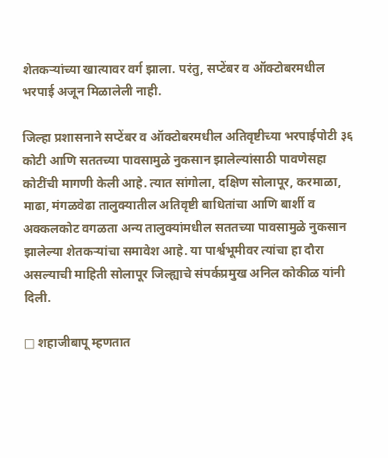शेतकऱ्यांच्या खात्यावर वर्ग झाला. परंतु, सप्टेंबर व ऑक्टोबरमधील भरपाई अजून मिळालेली नाही.

जिल्हा प्रशासनाने सप्टेंबर व ऑक्टोबरमधील अतिवृष्टीच्या भरपाईपोटी ३६ कोटी आणि सततच्या पावसामुळे नुकसान झालेल्यांसाठी पावणेसहा कोटींची मागणी केली आहे. त्यात सांगोला, दक्षिण सोलापूर, करमाळा, माढा, मंगळवेढा तालुक्यातील अतिवृष्टी बाधितांचा आणि बार्शी व अक्कलकोट वगळता अन्य तालुक्यांमधील सततच्या पावसामुळे नुकसान झालेल्या शेतकऱ्यांचा समावेश आहे. या पार्श्वभूमीवर त्यांचा हा दौरा असल्याची माहिती सोलापूर जिल्ह्याचे संपर्कप्रमुख अनिल कोकीळ यांनी दिली.

□ शहाजीबापू म्हणतात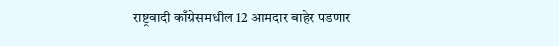राष्ट्रवादी काँग्रेसमधील 12 आमदार बाहेर पडणार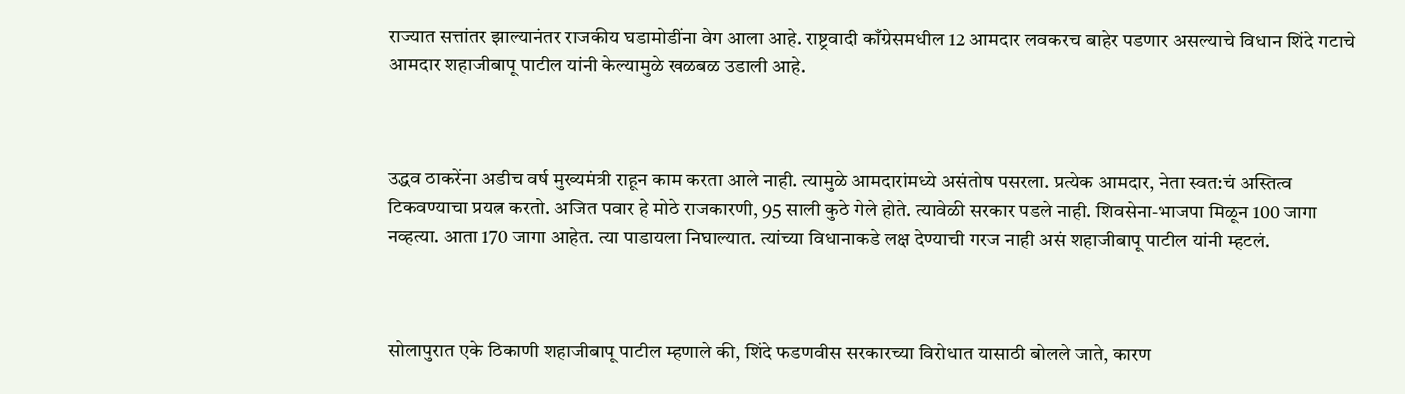राज्यात सत्तांतर झाल्यानंतर राजकीय घडामोडींना वेग आला आहे. राष्ट्रवादी काँग्रेसमधील 12 आमदार लवकरच बाहेर पडणार असल्याचे विधान शिंदे गटाचे आमदार शहाजीबापू पाटील यांनी केल्यामुळे खळबळ उडाली आहे.



उद्धव ठाकरेंना अडीच वर्ष मुख्यमंत्री राहून काम करता आले नाही. त्यामुळे आमदारांमध्ये असंतोष पसरला. प्रत्येक आमदार, नेता स्वत:चं अस्तित्व टिकवण्याचा प्रयत्न करतो. अजित पवार हे मोठे राजकारणी, 95 साली कुठे गेले होते. त्यावेळी सरकार पडले नाही. शिवसेना-भाजपा मिळून 100 जागा नव्हत्या. आता 170 जागा आहेत. त्या पाडायला निघाल्यात. त्यांच्या विधानाकडे लक्ष देण्याची गरज नाही असं शहाजीबापू पाटील यांनी म्हटलं.



सोलापुरात एके ठिकाणी शहाजीबापू पाटील म्हणाले की, शिंदे फडणवीस सरकारच्या विरोधात यासाठी बोलले जाते, कारण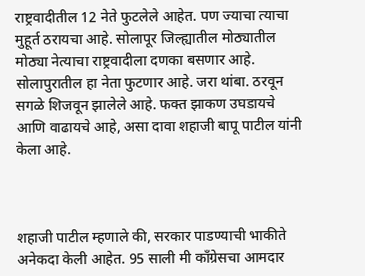राष्ट्रवादीतील 12 नेते फुटलेले आहेत. पण ज्याचा त्याचा मुहूर्त ठरायचा आहे. सोलापूर जिल्ह्यातील मोठ्यातील मोठ्या नेत्याचा राष्ट्रवादीला दणका बसणार आहे. सोलापुरातील हा नेता फुटणार आहे. जरा थांबा. ठरवून सगळे शिजवून झालेले आहे. फक्त झाकण उघडायचे आणि वाढायचे आहे, असा दावा शहाजी बापू पाटील यांनी केला आहे.



शहाजी पाटील म्हणाले की, सरकार पाडण्याची भाकीते अनेकदा केली आहेत. 95 साली मी काँग्रेसचा आमदार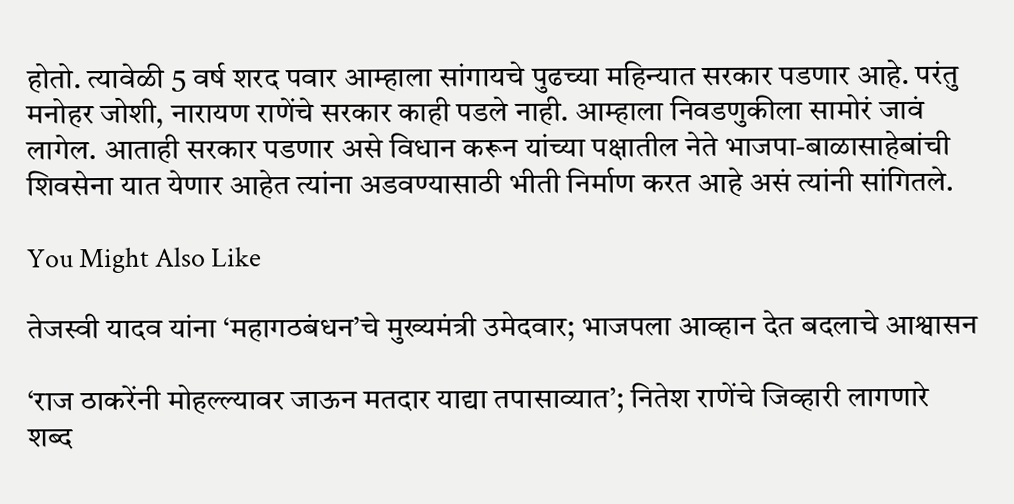होतो. त्यावेळी 5 वर्ष शरद पवार आम्हाला सांगायचे पुढच्या महिन्यात सरकार पडणार आहे. परंतु मनोहर जोशी, नारायण राणेंचे सरकार काही पडले नाही. आम्हाला निवडणुकीला सामोरं जावं लागेल. आताही सरकार पडणार असे विधान करून यांच्या पक्षातील नेते भाजपा-बाळासाहेबांची शिवसेना यात येणार आहेत त्यांना अडवण्यासाठी भीती निर्माण करत आहे असं त्यांनी सांगितले.

You Might Also Like

तेजस्वी यादव यांना ‘महागठबंधन’चे मुख्यमंत्री उमेदवार; भाजपला आव्हान देत बदलाचे आश्वासन

‘राज ठाकरेंनी मोहल्ल्यावर जाऊन मतदार याद्या तपासाव्यात’; नितेश राणेंचे जिव्हारी लागणारे शब्द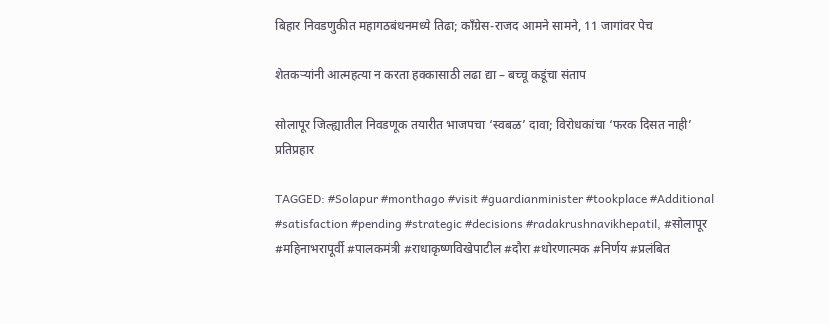बिहार निवडणुकीत महागठबंधनमध्ये तिढा; काँग्रेस-राजद आमने सामने, 11 जागांवर पेच

शेतकऱ्यांनी आत्महत्या न करता हक्कासाठी लढा द्या – बच्चू कडूंचा संताप

सोलापूर जिल्ह्यातील निवडणूक तयारीत भाजपचा ‘स्वबळ’ दावा; विरोधकांचा ‘फरक दिसत नाही’ प्रतिप्रहार

TAGGED: #Solapur #monthago #visit #guardianminister #tookplace #Additional #satisfaction #pending #strategic #decisions #radakrushnavikhepatil, #सोलापूर #महिनाभरापूर्वी #पालकमंत्री #राधाकृष्णविखेपाटील #दौरा #धोरणात्मक #निर्णय #प्रलंबित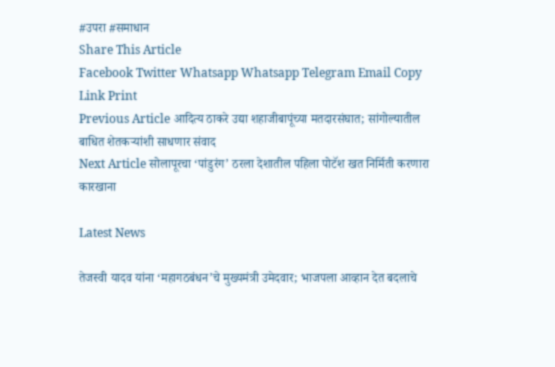#उपरा #समाधान
Share This Article
Facebook Twitter Whatsapp Whatsapp Telegram Email Copy Link Print
Previous Article आदित्य ठाकरे उद्या शहाजीबापूंच्या मतदारसंघात; सांगोल्यातील बाधित शेतकऱ्यांशी साधणार संवाद
Next Article सोलापूरचा ‘पांडुरंग’ ठरला देशातील पहिला पोटॅश खत निर्मिती करणारा कारखाना

Latest News

तेजस्वी यादव यांना ‘महागठबंधन’चे मुख्यमंत्री उमेदवार; भाजपला आव्हान देत बदलाचे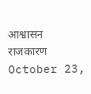आश्वासन
राजकारण October 23,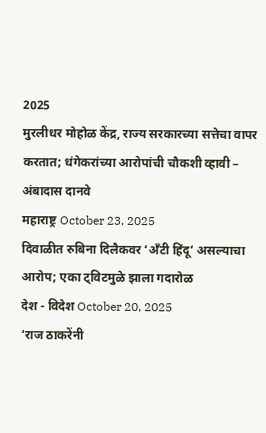2025
मुरलीधर मोहोळ केंद्र, राज्य सरकारच्या सत्तेचा वापर करतात; धंगेकरांच्या आरोपांची चौकशी व्हावी – अंबादास दानवे
महाराष्ट्र October 23, 2025
दिवाळीत रुबिना दिलैकवर ‘अँटी हिंदू’ असल्याचा आरोप; एका ट्विटमुळे झाला गदारोळ
देश - विदेश October 20, 2025
‘राज ठाकरेंनी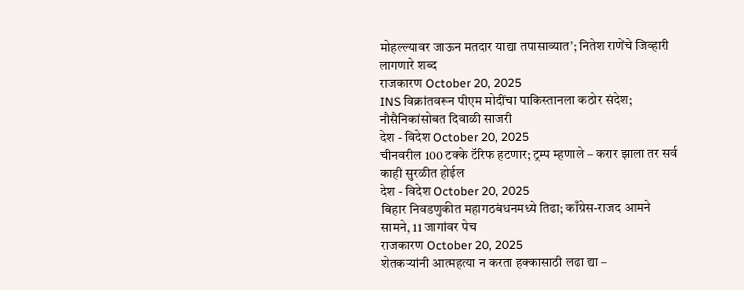मोहल्ल्यावर जाऊन मतदार याद्या तपासाव्यात’; नितेश राणेंचे जिव्हारी लागणारे शब्द
राजकारण October 20, 2025
INS विक्रांतवरून पीएम मोदींचा पाकिस्तानला कठोर संदेश; नौसैनिकांसोबत दिवाळी साजरी
देश - विदेश October 20, 2025
चीनवरील 100 टक्के टॅरिफ हटणार; ट्रम्प म्हणाले – करार झाला तर सर्व काही सुरळीत होईल
देश - विदेश October 20, 2025
बिहार निवडणुकीत महागठबंधनमध्ये तिढा; काँग्रेस-राजद आमने सामने, 11 जागांवर पेच
राजकारण October 20, 2025
शेतकऱ्यांनी आत्महत्या न करता हक्कासाठी लढा द्या –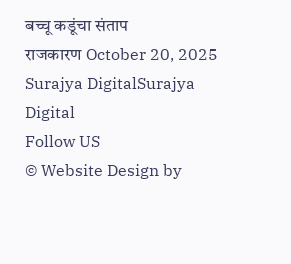बच्चू कडूंचा संताप
राजकारण October 20, 2025
Surajya DigitalSurajya Digital
Follow US
© Website Design by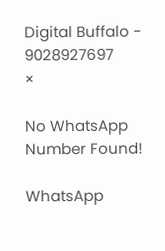Digital Buffalo - 9028927697
×

No WhatsApp Number Found!

WhatsApp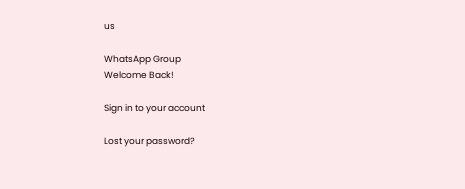us

WhatsApp Group
Welcome Back!

Sign in to your account

Lost your password?